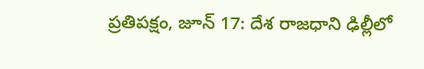ప్రతిపక్షం, జూన్ 17: దేశ రాజధాని ఢిల్లీలో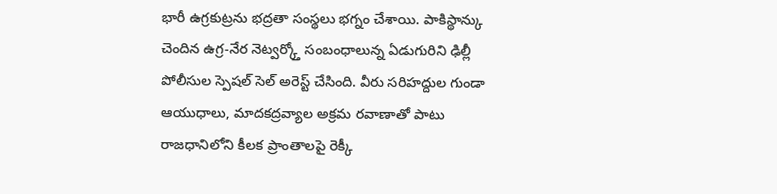భారీ ఉగ్రకుట్రను భద్రతా సంస్థలు భగ్నం చేశాయి. పాకిస్థాన్కు చెందిన ఉగ్ర-నేర నెట్వర్క్తో సంబంధాలున్న ఏడుగురిని ఢిల్లీ పోలీసుల స్పెషల్ సెల్ అరెస్ట్ చేసింది. వీరు సరిహద్దుల గుండా ఆయుధాలు, మాదకద్రవ్యాల అక్రమ రవాణాతో పాటు రాజధానిలోని కీలక ప్రాంతాలపై రెక్కీ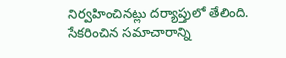నిర్వహించినట్లు దర్యాప్తులో తేలింది. సేకరించిన సమాచారాన్ని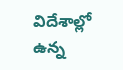విదేశాల్లో ఉన్న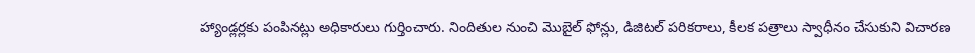హ్యాండ్లర్లకు పంపినట్లు అధికారులు గుర్తించారు. నిందితుల నుంచి మొబైల్ ఫోన్లు, డిజిటల్ పరికరాలు, కీలక పత్రాలు స్వాధీనం చేసుకుని విచారణ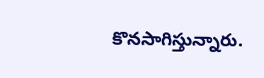కొనసాగిస్తున్నారు.